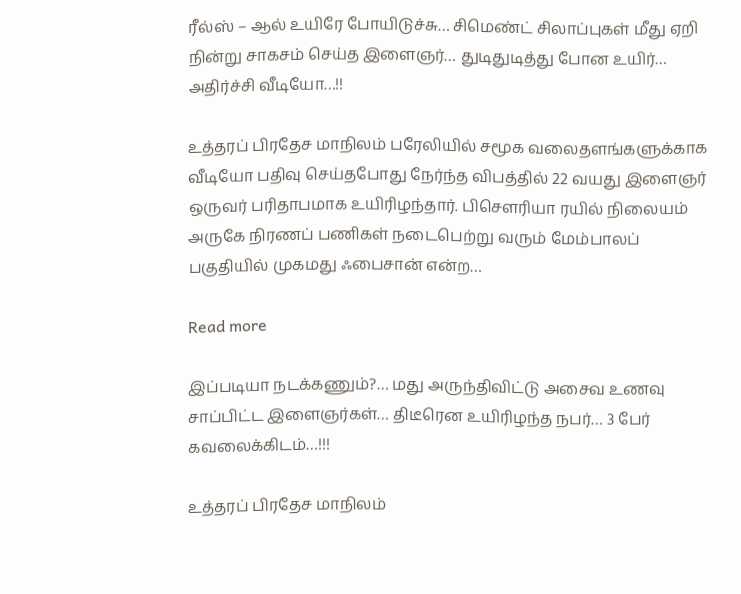ரீல்ஸ் – ஆல் உயிரே போயிடுச்சு… சிமெண்ட் சிலாப்புகள் மீது ஏறி நின்று சாகசம் செய்த இளைஞர்… துடிதுடித்து போன உயிர்… அதிர்ச்சி வீடியோ…!!

உத்தரப் பிரதேச மாநிலம் பரேலியில் சமூக வலைதளங்களுக்காக வீடியோ பதிவு செய்தபோது நேர்ந்த விபத்தில் 22 வயது இளைஞர் ஒருவர் பரிதாபமாக உயிரிழந்தார். பிசௌரியா ரயில் நிலையம் அருகே நிரணப் பணிகள் நடைபெற்று வரும் மேம்பாலப் பகுதியில் முகமது ஃபைசான் என்ற…

Read more

இப்படியா நடக்கணும்?… மது அருந்திவிட்டு அசைவ உணவு சாப்பிட்ட இளைஞர்கள்… திடீரென உயிரிழந்த நபர்… 3 பேர் கவலைக்கிடம்…!!!

உத்தரப் பிரதேச மாநிலம்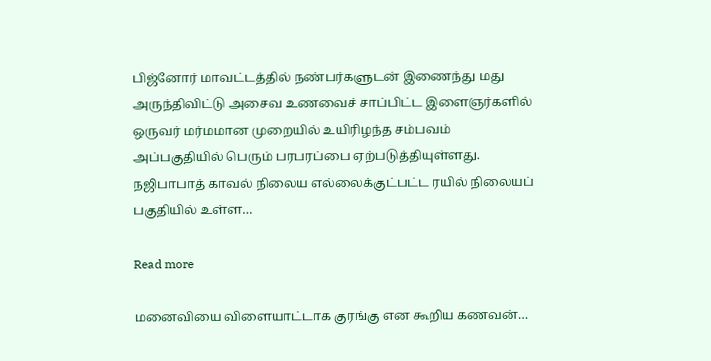பிஜ்னோர் மாவட்டத்தில் நண்பர்களுடன் இணைந்து மது அருந்திவிட்டு அசைவ உணவைச் சாப்பிட்ட இளைஞர்களில் ஒருவர் மர்மமான முறையில் உயிரிழந்த சம்பவம் அப்பகுதியில் பெரும் பரபரப்பை ஏற்படுத்தியுள்ளது. நஜிபாபாத் காவல் நிலைய எல்லைக்குட்பட்ட ரயில் நிலையப் பகுதியில் உள்ள…

Read more

மனைவியை விளையாட்டாக குரங்கு என கூறிய கணவன்…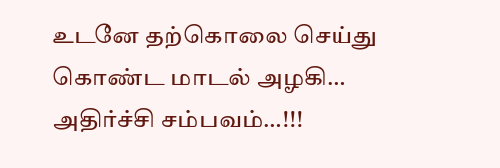உடனே தற்கொலை செய்து கொண்ட மாடல் அழகி… அதிர்ச்சி சம்பவம்…!!!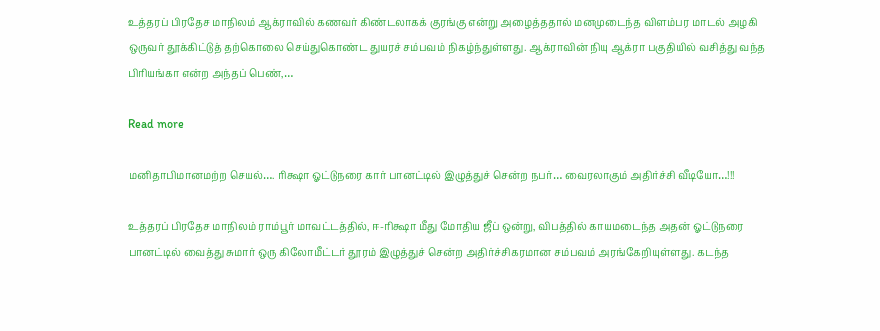உத்தரப் பிரதேச மாநிலம் ஆக்ராவில் கணவர் கிண்டலாகக் குரங்கு என்று அழைத்ததால் மனமுடைந்த விளம்பர மாடல் அழகி ஒருவர் தூக்கிட்டுத் தற்கொலை செய்துகொண்ட துயரச் சம்பவம் நிகழ்ந்துள்ளது. ஆக்ராவின் நியு ஆக்ரா பகுதியில் வசித்து வந்த பிரியங்கா என்ற அந்தப் பெண்,…

Read more

மனிதாபிமானமற்ற செயல்…. ரிக்ஷா ஓட்டுநரை கார் பானட்டில் இழுத்துச் சென்ற நபர்… வைரலாகும் அதிர்ச்சி வீடியோ…!!!

உத்தரப் பிரதேச மாநிலம் ராம்பூர் மாவட்டத்தில், ஈ-ரிக்ஷா மீது மோதிய ஜீப் ஒன்று, விபத்தில் காயமடைந்த அதன் ஓட்டுநரை பானட்டில் வைத்து சுமார் ஒரு கிலோமீட்டர் தூரம் இழுத்துச் சென்ற அதிர்ச்சிகரமான சம்பவம் அரங்கேறியுள்ளது. கடந்த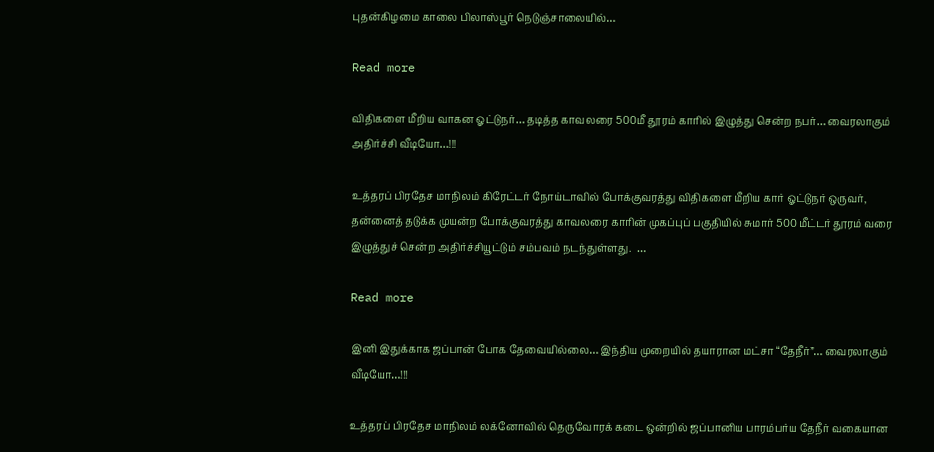புதன்கிழமை காலை பிலாஸ்பூர் நெடுஞ்சாலையில்…

Read more

விதிகளை மீறிய வாகன ஓட்டுநர்… தடித்த காவலரை 500மீ தூரம் காரில் இழுத்து சென்ற நபர்… வைரலாகும் அதிர்ச்சி வீடியோ…!!!

உத்தரப் பிரதேச மாநிலம் கிரேட்டர் நோய்டாவில் போக்குவரத்து விதிகளை மீறிய கார் ஓட்டுநர் ஒருவர், தன்னைத் தடுக்க முயன்ற போக்குவரத்து காவலரை காரின் முகப்புப் பகுதியில் சுமார் 500 மீட்டர் தூரம் வரை இழுத்துச் சென்ற அதிர்ச்சியூட்டும் சம்பவம் நடந்துள்ளது.  …

Read more

இனி இதுக்காக ஜப்பான் போக தேவையில்லை… இந்திய முறையில் தயாரான மட்சா “தேநீர்”… வைரலாகும் வீடியோ…!!!

உத்தரப் பிரதேச மாநிலம் லக்னோவில் தெருவோரக் கடை ஒன்றில் ஜப்பானிய பாரம்பர்ய தேநீர் வகையான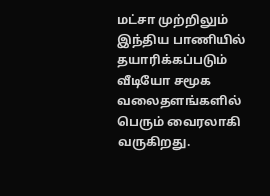மட்சா முற்றிலும் இந்திய பாணியில் தயாரிக்கப்படும் வீடியோ சமூக வலைதளங்களில் பெரும் வைரலாகி வருகிறது.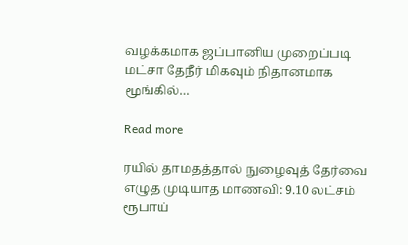வழக்கமாக ஜப்பானிய முறைப்படி மட்சா தேநீர் மிகவும் நிதானமாக மூங்கில்…

Read more

ரயில் தாமதத்தால் நுழைவுத் தேர்வை எழுத முடியாத மாணவி: 9.10 லட்சம் ரூபாய்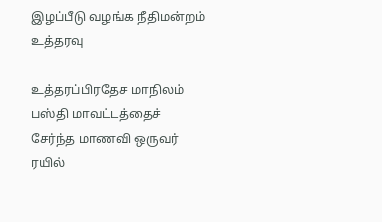இழப்பீடு வழங்க நீதிமன்றம் உத்தரவு

உத்தரப்பிரதேச மாநிலம் பஸ்தி மாவட்டத்தைச் சேர்ந்த மாணவி ஒருவர் ரயில்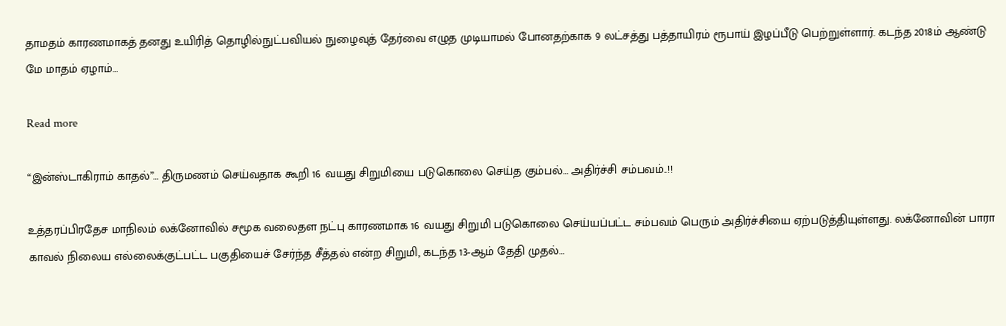தாமதம் காரணமாகத் தனது உயிரித் தொழில்நுட்பவியல் நுழைவுத் தேர்வை எழுத முடியாமல் போனதற்காக 9 லட்சத்து பத்தாயிரம் ரூபாய் இழப்பீடு பெற்றுள்ளார். கடந்த 2018ம் ஆண்டு மே மாதம் ஏழாம்…

Read more

“இன்ஸ்டாகிராம் காதல்”… திருமணம் செய்வதாக கூறி 16 வயது சிறுமியை படுகொலை செய்த கும்பல்… அதிர்ச்சி சம்பவம்..!!

உத்தரப்பிரதேச மாநிலம் லக்னோவில் சமூக வலைதள நட்பு காரணமாக 16 வயது சிறுமி படுகொலை செய்யப்பட்ட சம்பவம் பெரும் அதிர்ச்சியை ஏற்படுத்தியுள்ளது. லக்னோவின் பாரா காவல் நிலைய எல்லைக்குட்பட்ட பகுதியைச் சேர்ந்த சீத்தல் என்ற சிறுமி, கடந்த 13-ஆம் தேதி முதல்…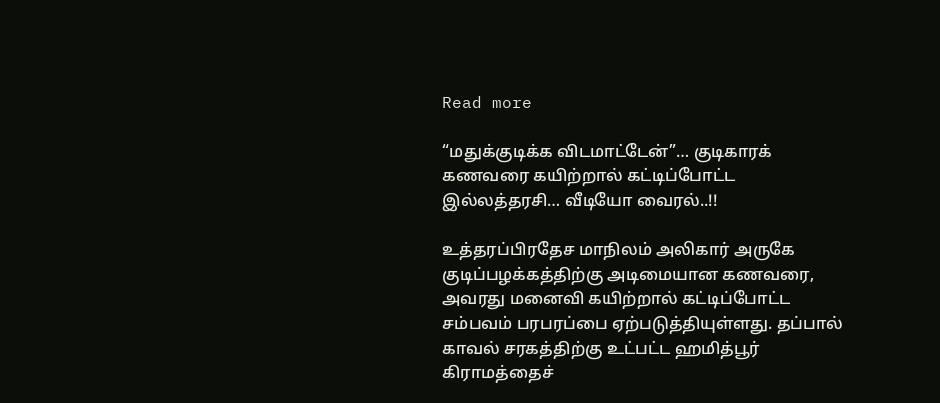Read more

“மதுக்குடிக்க விடமாட்டேன்”… குடிகாரக் கணவரை கயிற்றால் கட்டிப்போட்ட இல்லத்தரசி… வீடியோ வைரல்..!!

உத்தரப்பிரதேச மாநிலம் அலிகார் அருகே குடிப்பழக்கத்திற்கு அடிமையான கணவரை, அவரது மனைவி கயிற்றால் கட்டிப்போட்ட சம்பவம் பரபரப்பை ஏற்படுத்தியுள்ளது. தப்பால் காவல் சரகத்திற்கு உட்பட்ட ஹமித்பூர் கிராமத்தைச்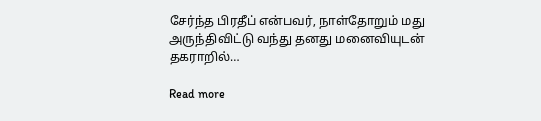சேர்ந்த பிரதீப் என்பவர், நாள்தோறும் மது அருந்திவிட்டு வந்து தனது மனைவியுடன் தகராறில்…

Read more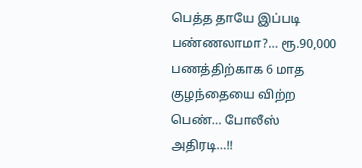பெத்த தாயே இப்படி பண்ணலாமா?… ரூ.90,000 பணத்திற்காக 6 மாத குழந்தையை விற்ற பெண்… போலீஸ் அதிரடி…!!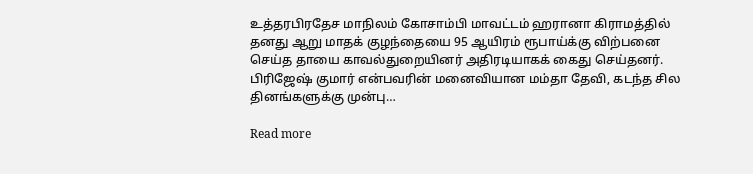உத்தரபிரதேச மாநிலம் கோசாம்பி மாவட்டம் ஹரானா கிராமத்தில் தனது ஆறு மாதக் குழந்தையை 95 ஆயிரம் ரூபாய்க்கு விற்பனை செய்த தாயை காவல்துறையினர் அதிரடியாகக் கைது செய்தனர். பிரிஜேஷ் குமார் என்பவரின் மனைவியான மம்தா தேவி, கடந்த சில தினங்களுக்கு முன்பு…

Read more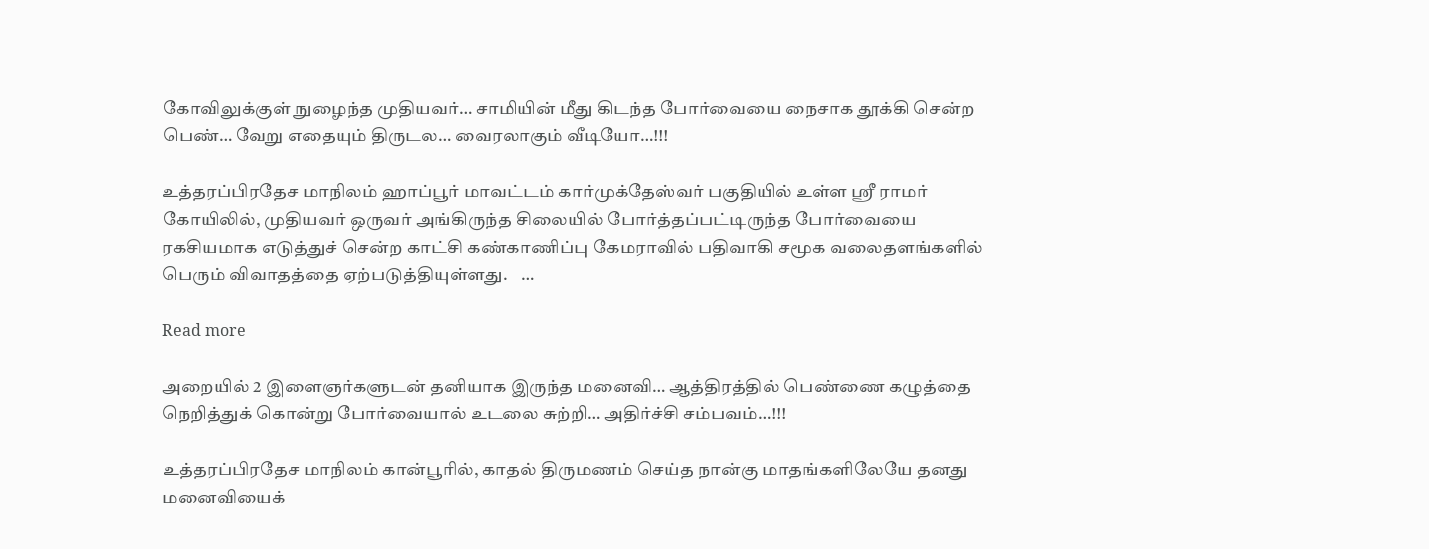கோவிலுக்குள் நுழைந்த முதியவர்… சாமியின் மீது கிடந்த போர்வையை நைசாக தூக்கி சென்ற பெண்… வேறு எதையும் திருடல… வைரலாகும் வீடியோ…!!!

உத்தரப்பிரதேச மாநிலம் ஹாப்பூர் மாவட்டம் கார்முக்தேஸ்வர் பகுதியில் உள்ள ஸ்ரீ ராமர் கோயிலில், முதியவர் ஒருவர் அங்கிருந்த சிலையில் போர்த்தப்பட்டிருந்த போர்வையை ரகசியமாக எடுத்துச் சென்ற காட்சி கண்காணிப்பு கேமராவில் பதிவாகி சமூக வலைதளங்களில் பெரும் விவாதத்தை ஏற்படுத்தியுள்ளது.    …

Read more

அறையில் 2 இளைஞர்களுடன் தனியாக இருந்த மனைவி… ஆத்திரத்தில் பெண்ணை கழுத்தை நெறித்துக் கொன்று போர்வையால் உடலை சுற்றி… அதிர்ச்சி சம்பவம்…!!!

உத்தரப்பிரதேச மாநிலம் கான்பூரில், காதல் திருமணம் செய்த நான்கு மாதங்களிலேயே தனது மனைவியைக்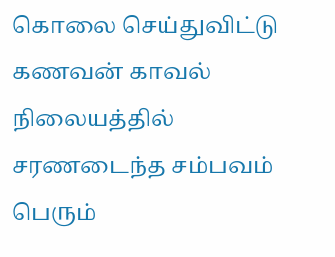கொலை செய்துவிட்டு கணவன் காவல் நிலையத்தில் சரணடைந்த சம்பவம் பெரும்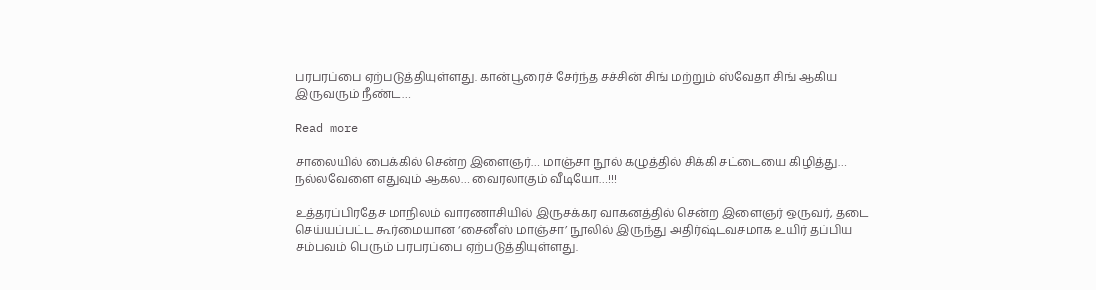பரபரப்பை ஏற்படுத்தியுள்ளது. கான்பூரைச் சேர்ந்த சச்சின் சிங் மற்றும் ஸ்வேதா சிங் ஆகிய இருவரும் நீண்ட…

Read more

சாலையில் பைக்கில் சென்ற இளைஞர்… மாஞ்சா நூல் கழுத்தில் சிக்கி சட்டையை கிழித்து… நல்லவேளை எதுவும் ஆகல… வைரலாகும் வீடியோ…!!!

உத்தரப்பிரதேச மாநிலம் வாரணாசியில் இருசக்கர வாகனத்தில் சென்ற இளைஞர் ஒருவர், தடை செய்யப்பட்ட கூர்மையான ‘சைனீஸ் மாஞ்சா’ நூலில் இருந்து அதிர்ஷ்டவசமாக உயிர் தப்பிய சம்பவம் பெரும் பரபரப்பை ஏற்படுத்தியுள்ளது.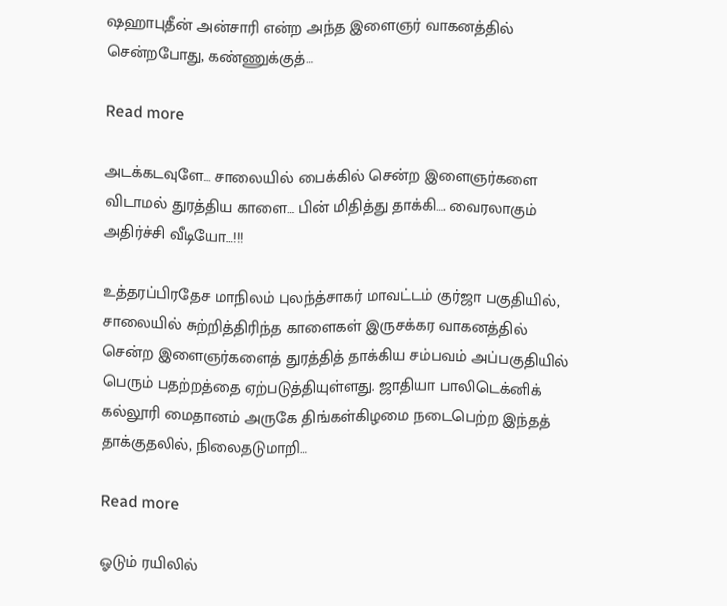ஷஹாபுதீன் அன்சாரி என்ற அந்த இளைஞர் வாகனத்தில் சென்றபோது, கண்ணுக்குத்…

Read more

அடக்கடவுளே… சாலையில் பைக்கில் சென்ற இளைஞர்களை விடாமல் துரத்திய காளை… பின் மிதித்து தாக்கி…. வைரலாகும் அதிர்ச்சி வீடியோ…!!!

உத்தரப்பிரதேச மாநிலம் புலந்த்சாகர் மாவட்டம் குர்ஜா பகுதியில், சாலையில் சுற்றித்திரிந்த காளைகள் இருசக்கர வாகனத்தில் சென்ற இளைஞர்களைத் துரத்தித் தாக்கிய சம்பவம் அப்பகுதியில் பெரும் பதற்றத்தை ஏற்படுத்தியுள்ளது. ஜாதியா பாலிடெக்னிக் கல்லூரி மைதானம் அருகே திங்கள்கிழமை நடைபெற்ற இந்தத் தாக்குதலில், நிலைதடுமாறி…

Read more

ஓடும் ரயிலில்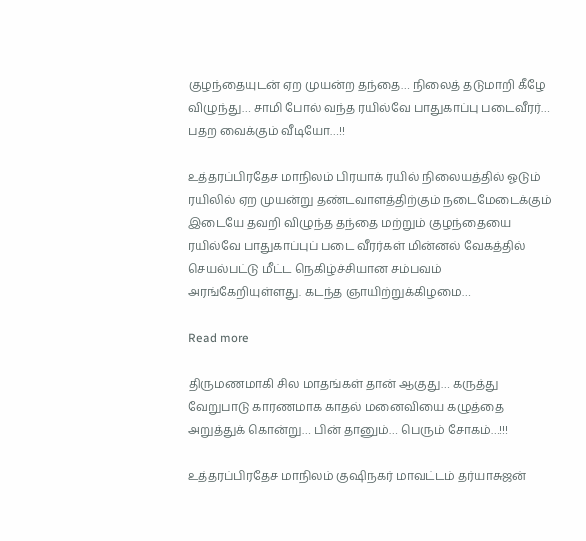குழந்தையுடன் ஏற முயன்ற தந்தை… நிலைத் தடுமாறி கீழே விழுந்து… சாமி போல் வந்த ரயில்வே பாதுகாப்பு படைவீரர்… பதற வைக்கும் வீடியோ…!!

உத்தரப்பிரதேச மாநிலம் பிரயாக் ரயில் நிலையத்தில் ஓடும் ரயிலில் ஏற முயன்று தண்டவாளத்திற்கும் நடைமேடைக்கும் இடையே தவறி விழுந்த தந்தை மற்றும் குழந்தையை ரயில்வே பாதுகாப்புப் படை வீரர்கள் மின்னல் வேகத்தில் செயல்பட்டு மீட்ட நெகிழ்ச்சியான சம்பவம் அரங்கேறியுள்ளது. கடந்த ஞாயிற்றுக்கிழமை…

Read more

திருமணமாகி சில மாதங்கள் தான் ஆகுது… கருத்து வேறுபாடு காரணமாக காதல் மனைவியை கழுத்தை அறுத்துக் கொன்று… பின் தானும்… பெரும் சோகம்…!!!

உத்தரப்பிரதேச மாநிலம் குஷிநகர் மாவட்டம் தர்யாசுஜன்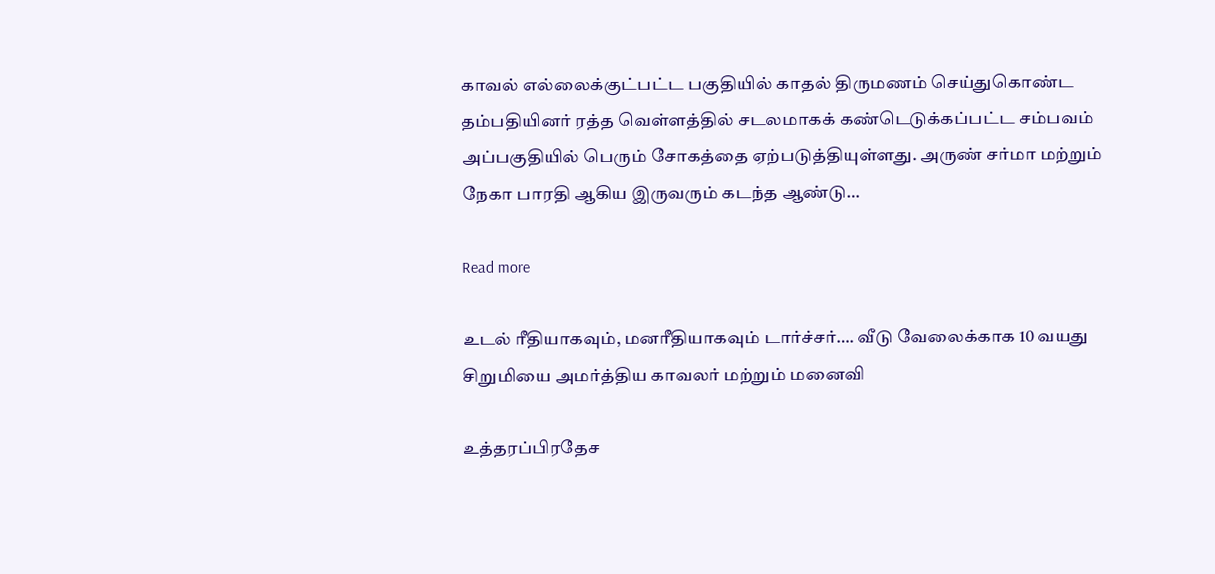காவல் எல்லைக்குட்பட்ட பகுதியில் காதல் திருமணம் செய்துகொண்ட தம்பதியினர் ரத்த வெள்ளத்தில் சடலமாகக் கண்டெடுக்கப்பட்ட சம்பவம் அப்பகுதியில் பெரும் சோகத்தை ஏற்படுத்தியுள்ளது. அருண் சர்மா மற்றும் நேகா பாரதி ஆகிய இருவரும் கடந்த ஆண்டு…

Read more

உடல் ரீதியாகவும், மனரீதியாகவும் டார்ச்சர்…. வீடு வேலைக்காக 10 வயது சிறுமியை அமர்த்திய காவலர் மற்றும் மனைவி

உத்தரப்பிரதேச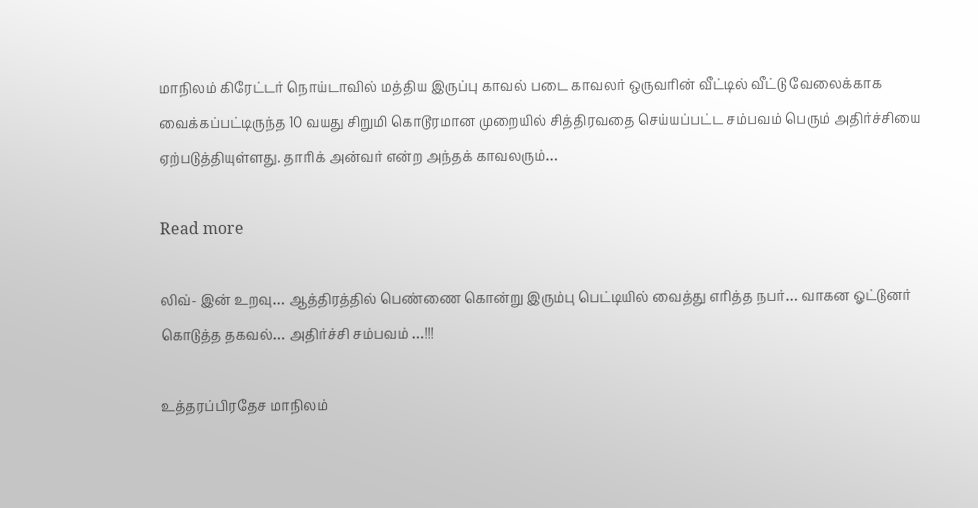மாநிலம் கிரேட்டர் நொய்டாவில் மத்திய இருப்பு காவல் படை காவலர் ஒருவரின் வீட்டில் வீட்டு வேலைக்காக வைக்கப்பட்டிருந்த 10 வயது சிறுமி கொடூரமான முறையில் சித்திரவதை செய்யப்பட்ட சம்பவம் பெரும் அதிர்ச்சியை ஏற்படுத்தியுள்ளது. தாரிக் அன்வர் என்ற அந்தக் காவலரும்…

Read more

லிவ்- இன் உறவு… ஆத்திரத்தில் பெண்ணை கொன்று இரும்பு பெட்டியில் வைத்து எரித்த நபர்… வாகன ஓட்டுனர் கொடுத்த தகவல்… அதிர்ச்சி சம்பவம் …!!!

உத்தரப்பிரதேச மாநிலம்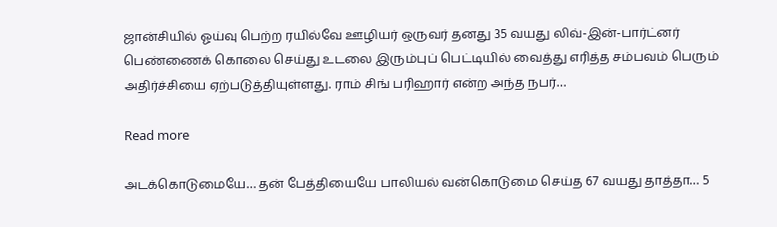ஜான்சியில் ஓய்வு பெற்ற ரயில்வே ஊழியர் ஒருவர் தனது 35 வயது லிவ்-இன்-பார்ட்னர் பெண்ணைக் கொலை செய்து உடலை இரும்புப் பெட்டியில் வைத்து எரித்த சம்பவம் பெரும் அதிர்ச்சியை ஏற்படுத்தியுள்ளது. ராம் சிங் பரிஹார் என்ற அந்த நபர்…

Read more

அடக்கொடுமையே… தன் பேத்தியையே பாலியல் வன்கொடுமை செய்த 67 வயது தாத்தா… 5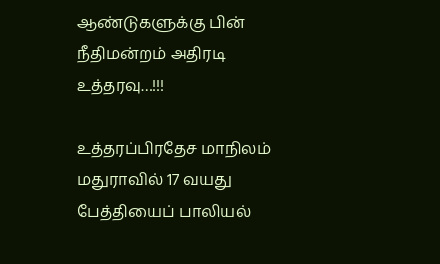ஆண்டுகளுக்கு பின் நீதிமன்றம் அதிரடி உத்தரவு…!!!

உத்தரப்பிரதேச மாநிலம் மதுராவில் 17 வயது பேத்தியைப் பாலியல்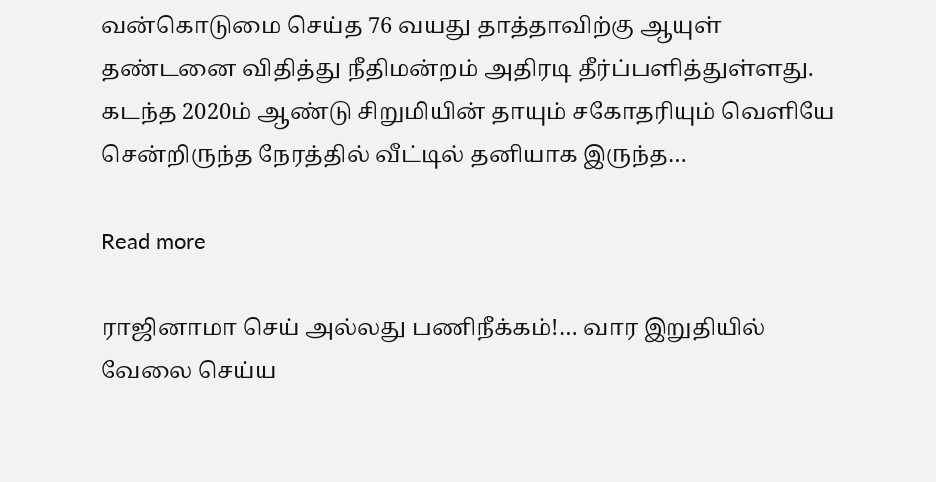வன்கொடுமை செய்த 76 வயது தாத்தாவிற்கு ஆயுள் தண்டனை விதித்து நீதிமன்றம் அதிரடி தீர்ப்பளித்துள்ளது. கடந்த 2020ம் ஆண்டு சிறுமியின் தாயும் சகோதரியும் வெளியே சென்றிருந்த நேரத்தில் வீட்டில் தனியாக இருந்த…

Read more

ராஜினாமா செய் அல்லது பணிநீக்கம்!… வார இறுதியில் வேலை செய்ய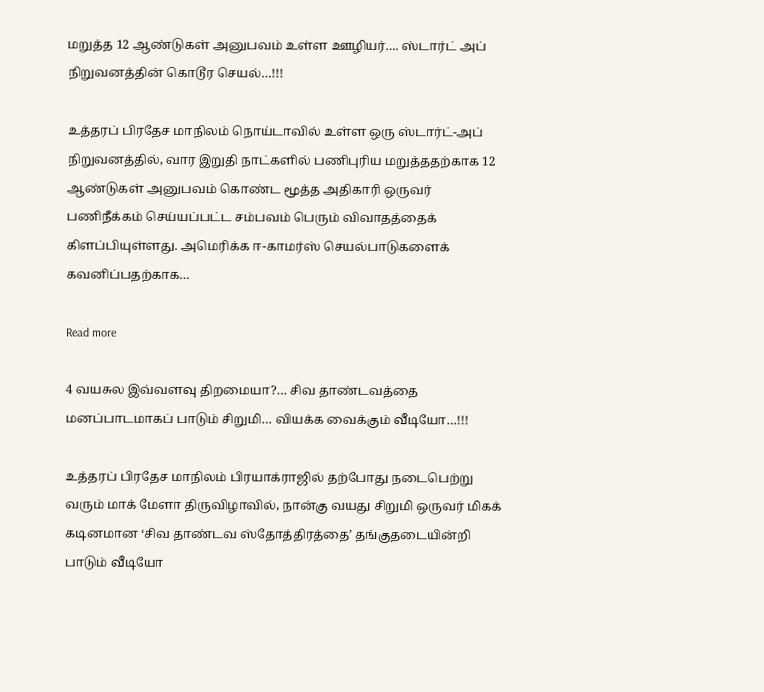மறுத்த 12 ஆண்டுகள் அனுபவம் உள்ள ஊழியர்…. ஸ்டார்ட் அப் நிறுவனத்தின் கொடூர செயல்…!!!

உத்தரப் பிரதேச மாநிலம் நொய்டாவில் உள்ள ஒரு ஸ்டார்ட்-அப் நிறுவனத்தில், வார இறுதி நாட்களில் பணிபுரிய மறுத்ததற்காக 12 ஆண்டுகள் அனுபவம் கொண்ட மூத்த அதிகாரி ஒருவர் பணிநீக்கம் செய்யப்பட்ட சம்பவம் பெரும் விவாதத்தைக் கிளப்பியுள்ளது. அமெரிக்க ஈ-காமர்ஸ் செயல்பாடுகளைக் கவனிப்பதற்காக…

Read more

4 வயசுல இவ்வளவு திறமையா?… சிவ தாண்டவத்தை மனப்பாடமாகப் பாடும் சிறுமி… வியக்க வைக்கும் வீடியோ…!!!

உத்தரப் பிரதேச மாநிலம் பிரயாக்ராஜில் தற்போது நடைபெற்று வரும் மாக் மேளா திருவிழாவில், நான்கு வயது சிறுமி ஒருவர் மிகக் கடினமான ‘சிவ தாண்டவ ஸ்தோத்திரத்தை’ தங்குதடையின்றி பாடும் வீடியோ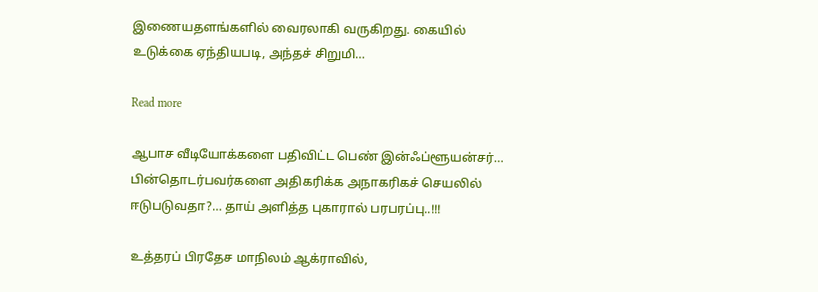இணையதளங்களில் வைரலாகி வருகிறது. கையில் உடுக்கை ஏந்தியபடி, அந்தச் சிறுமி…

Read more

ஆபாச வீடியோக்களை பதிவிட்ட பெண் இன்ஃப்ளூயன்சர்… பின்தொடர்பவர்களை அதிகரிக்க அநாகரிகச் செயலில் ஈடுபடுவதா?… தாய் அளித்த புகாரால் பரபரப்பு..!!!

உத்தரப் பிரதேச மாநிலம் ஆக்ராவில்,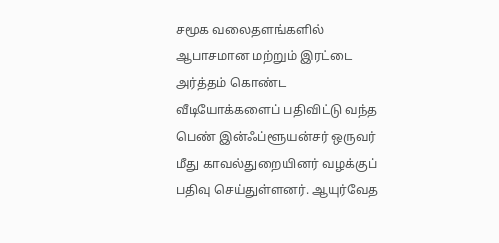சமூக வலைதளங்களில் ஆபாசமான மற்றும் இரட்டை அர்த்தம் கொண்ட வீடியோக்களைப் பதிவிட்டு வந்த பெண் இன்ஃப்ளூயன்சர் ஒருவர் மீது காவல்துறையினர் வழக்குப் பதிவு செய்துள்ளனர். ஆயுர்வேத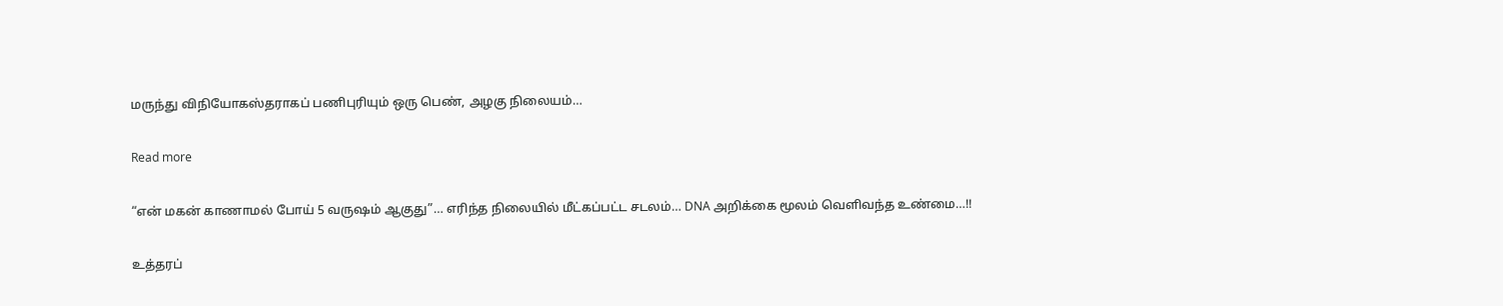மருந்து விநியோகஸ்தராகப் பணிபுரியும் ஒரு பெண், அழகு நிலையம்…

Read more

“என் மகன் காணாமல் போய் 5 வருஷம் ஆகுது”… எரிந்த நிலையில் மீட்கப்பட்ட சடலம்… DNA அறிக்கை மூலம் வெளிவந்த உண்மை…!!

உத்தரப்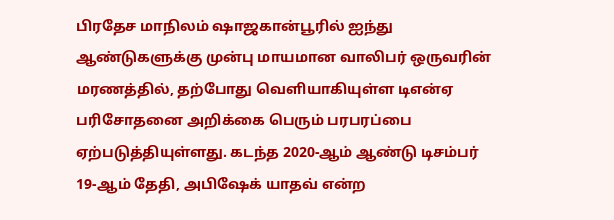பிரதேச மாநிலம் ஷாஜகான்பூரில் ஐந்து ஆண்டுகளுக்கு முன்பு மாயமான வாலிபர் ஒருவரின் மரணத்தில், தற்போது வெளியாகியுள்ள டிஎன்ஏ பரிசோதனை அறிக்கை பெரும் பரபரப்பை ஏற்படுத்தியுள்ளது. கடந்த 2020-ஆம் ஆண்டு டிசம்பர் 19-ஆம் தேதி, அபிஷேக் யாதவ் என்ற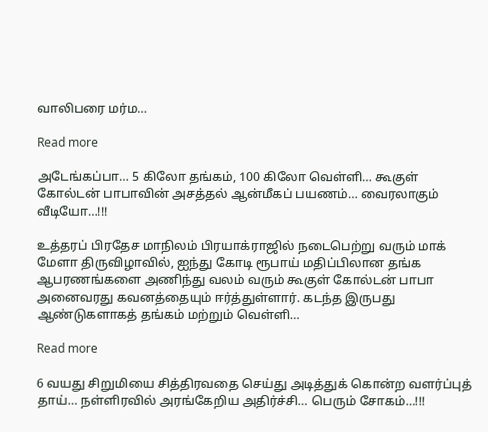வாலிபரை மர்ம…

Read more

அடேங்கப்பா… 5 கிலோ தங்கம், 100 கிலோ வெள்ளி… கூகுள் கோல்டன் பாபாவின் அசத்தல் ஆன்மீகப் பயணம்… வைரலாகும் வீடியோ…!!!

உத்தரப் பிரதேச மாநிலம் பிரயாக்ராஜில் நடைபெற்று வரும் மாக் மேளா திருவிழாவில், ஐந்து கோடி ரூபாய் மதிப்பிலான தங்க ஆபரணங்களை அணிந்து வலம் வரும் கூகுள் கோல்டன் பாபா அனைவரது கவனத்தையும் ஈர்த்துள்ளார். கடந்த இருபது ஆண்டுகளாகத் தங்கம் மற்றும் வெள்ளி…

Read more

6 வயது சிறுமியை சித்திரவதை செய்து அடித்துக் கொன்ற வளர்ப்புத் தாய்… நள்ளிரவில் அரங்கேறிய அதிர்ச்சி… பெரும் சோகம்…!!!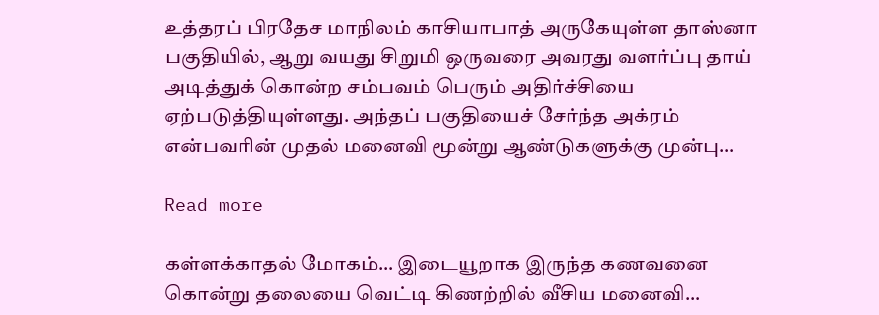உத்தரப் பிரதேச மாநிலம் காசியாபாத் அருகேயுள்ள தாஸ்னா பகுதியில், ஆறு வயது சிறுமி ஒருவரை அவரது வளர்ப்பு தாய் அடித்துக் கொன்ற சம்பவம் பெரும் அதிர்ச்சியை ஏற்படுத்தியுள்ளது. அந்தப் பகுதியைச் சேர்ந்த அக்ரம் என்பவரின் முதல் மனைவி மூன்று ஆண்டுகளுக்கு முன்பு…

Read more

கள்ளக்காதல் மோகம்… இடையூறாக இருந்த கணவனை கொன்று தலையை வெட்டி கிணற்றில் வீசிய மனைவி…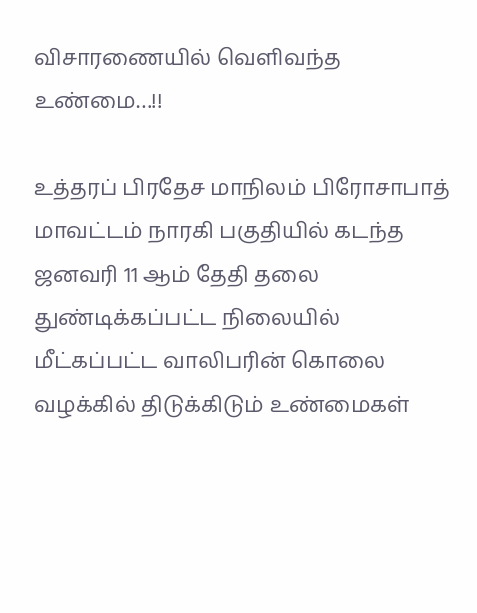விசாரணையில் வெளிவந்த உண்மை…!!

உத்தரப் பிரதேச மாநிலம் பிரோசாபாத் மாவட்டம் நாரகி பகுதியில் கடந்த ஜனவரி 11 ஆம் தேதி தலை துண்டிக்கப்பட்ட நிலையில் மீட்கப்பட்ட வாலிபரின் கொலை வழக்கில் திடுக்கிடும் உண்மைகள்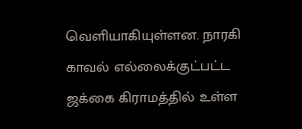வெளியாகியுள்ளன. நாரகி காவல் எல்லைக்குட்பட்ட ஜக்கை கிராமத்தில் உள்ள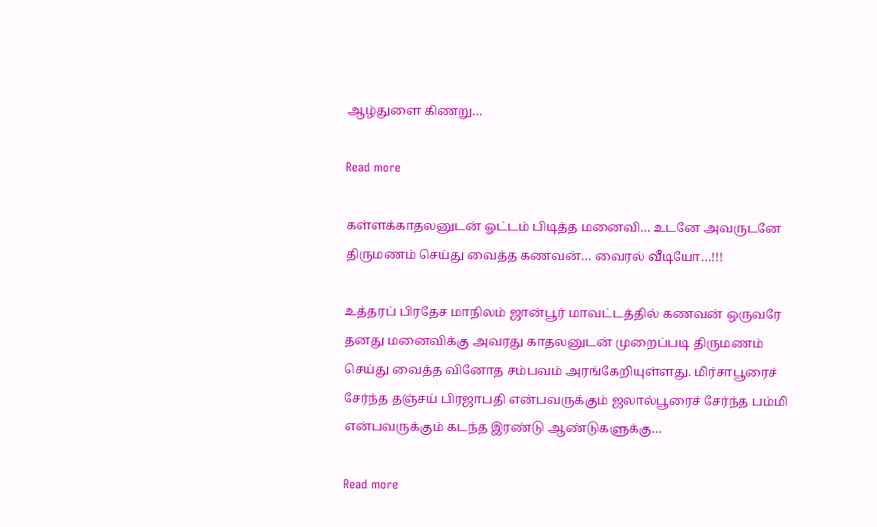ஆழ்துளை கிணறு…

Read more

கள்ளக்காதலனுடன் ஓட்டம் பிடித்த மனைவி… உடனே அவருடனே திருமணம் செய்து வைத்த கணவன்… வைரல் வீடியோ…!!!

உத்தரப் பிரதேச மாநிலம் ஜான்பூர் மாவட்டத்தில் கணவன் ஒருவரே தனது மனைவிக்கு அவரது காதலனுடன் முறைப்படி திருமணம் செய்து வைத்த வினோத சம்பவம் அரங்கேறியுள்ளது. மிர்சாபூரைச் சேர்ந்த தஞ்சய் பிரஜாபதி என்பவருக்கும் ஜலால்பூரைச் சேர்ந்த பம்மி என்பவருக்கும் கடந்த இரண்டு ஆண்டுகளுக்கு…

Read more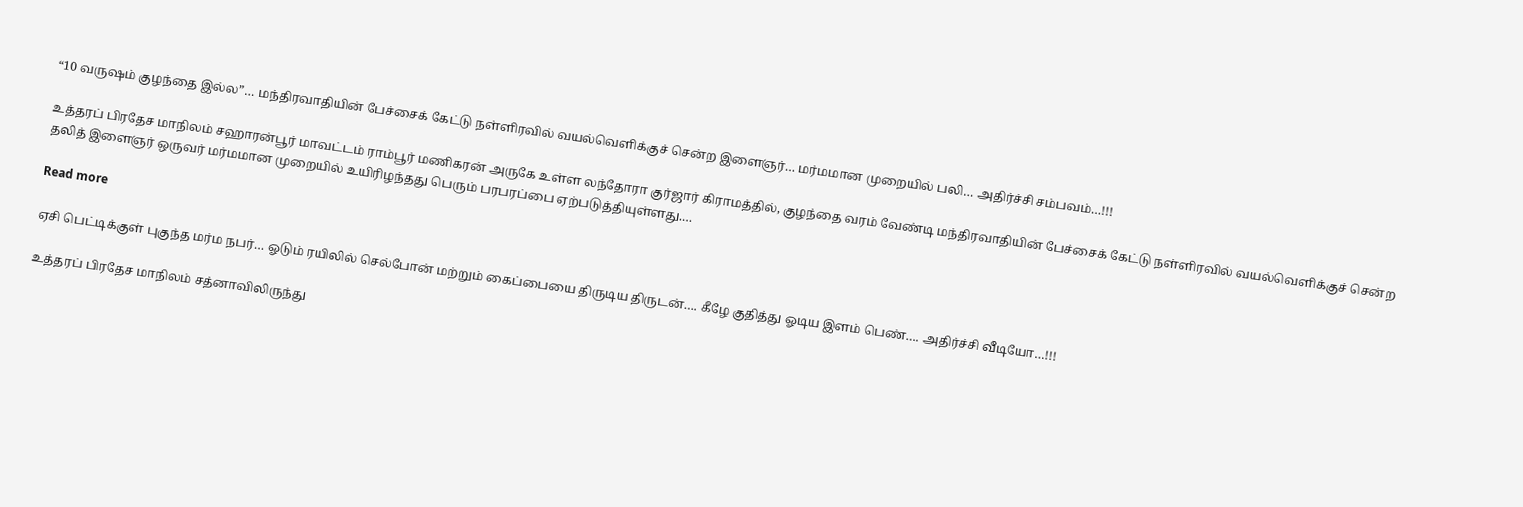“10 வருஷம் குழந்தை இல்ல”… மந்திரவாதியின் பேச்சைக் கேட்டு நள்ளிரவில் வயல்வெளிக்குச் சென்ற இளைஞர்… மர்மமான முறையில் பலி… அதிர்ச்சி சம்பவம்…!!!

உத்தரப் பிரதேச மாநிலம் சஹாரன்பூர் மாவட்டம் ராம்பூர் மணிகரன் அருகே உள்ள லந்தோரா குர்ஜார் கிராமத்தில், குழந்தை வரம் வேண்டி மந்திரவாதியின் பேச்சைக் கேட்டு நள்ளிரவில் வயல்வெளிக்குச் சென்ற தலித் இளைஞர் ஒருவர் மர்மமான முறையில் உயிரிழந்தது பெரும் பரபரப்பை ஏற்படுத்தியுள்ளது.…

Read more

ஏசி பெட்டிக்குள் புகுந்த மர்ம நபர்… ஓடும் ரயிலில் செல்போன் மற்றும் கைப்பையை திருடிய திருடன்…. கீழே குதித்து ஓடிய இளம் பெண்…. அதிர்ச்சி வீடியோ…!!!

உத்தரப் பிரதேச மாநிலம் சத்னாவிலிருந்து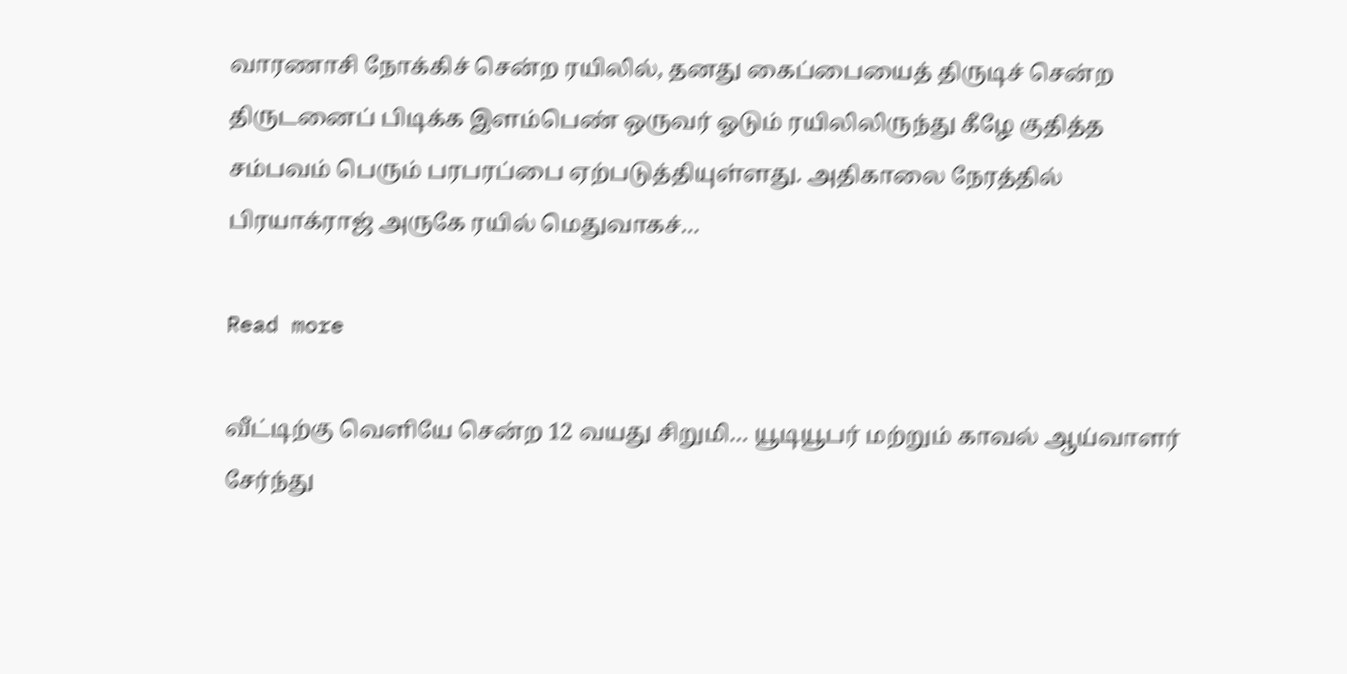வாரணாசி நோக்கிச் சென்ற ரயிலில், தனது கைப்பையைத் திருடிச் சென்ற திருடனைப் பிடிக்க இளம்பெண் ஒருவர் ஓடும் ரயிலிலிருந்து கீழே குதித்த சம்பவம் பெரும் பரபரப்பை ஏற்படுத்தியுள்ளது. அதிகாலை நேரத்தில் பிரயாக்ராஜ் அருகே ரயில் மெதுவாகச்…

Read more

வீட்டிற்கு வெளியே சென்ற 12 வயது சிறுமி… யூடியூபர் மற்றும் காவல் ஆய்வாளர் சேர்ந்து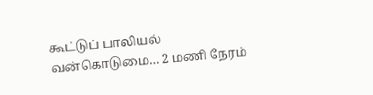கூட்டுப் பாலியல் வன்கொடுமை… 2 மணி நேரம்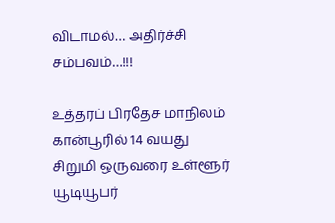விடாமல்… அதிர்ச்சி சம்பவம்…!!!

உத்தரப் பிரதேச மாநிலம் கான்பூரில் 14 வயது சிறுமி ஒருவரை உள்ளூர் யூடியூபர்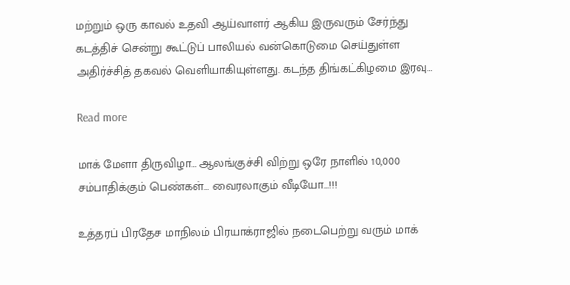மற்றும் ஒரு காவல் உதவி ஆய்வாளர் ஆகிய இருவரும் சேர்ந்து கடத்திச் சென்று கூட்டுப் பாலியல் வன்கொடுமை செய்துள்ள அதிர்ச்சித் தகவல் வெளியாகியுள்ளது. கடந்த திங்கட்கிழமை இரவு…

Read more

மாக் மேளா திருவிழா… ஆலங்குச்சி விற்று ஒரே நாளில் 10,000 சம்பாதிக்கும் பெண்கள்… வைரலாகும் வீடியோ…!!!

உத்தரப் பிரதேச மாநிலம் பிரயாக்ராஜில் நடைபெற்று வரும் மாக்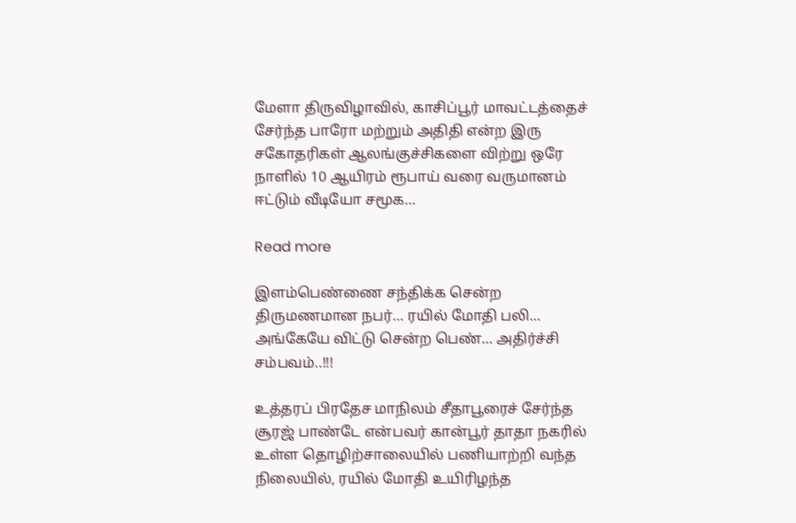மேளா திருவிழாவில், காசிப்பூர் மாவட்டத்தைச் சேர்ந்த பாரோ மற்றும் அதிதி என்ற இரு சகோதரிகள் ஆலங்குச்சிகளை விற்று ஒரே நாளில் 10 ஆயிரம் ரூபாய் வரை வருமானம் ஈட்டும் வீடியோ சமூக…

Read more

இளம்பெண்ணை சந்திக்க சென்ற திருமணமான நபர்… ரயில் மோதி பலி… அங்கேயே விட்டு சென்ற பெண்… அதிர்ச்சி சம்பவம்..!!!

உத்தரப் பிரதேச மாநிலம் சீதாபூரைச் சேர்ந்த சூரஜ் பாண்டே என்பவர் கான்பூர் தாதா நகரில் உள்ள தொழிற்சாலையில் பணியாற்றி வந்த நிலையில், ரயில் மோதி உயிரிழந்த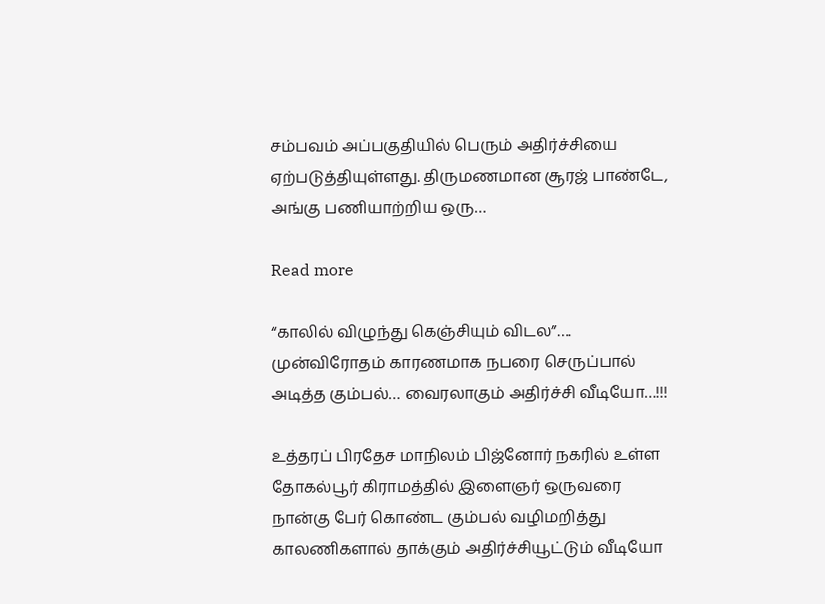சம்பவம் அப்பகுதியில் பெரும் அதிர்ச்சியை ஏற்படுத்தியுள்ளது. திருமணமான சூரஜ் பாண்டே, அங்கு பணியாற்றிய ஒரு…

Read more

“காலில் விழுந்து கெஞ்சியும் விடல”…. முன்விரோதம் காரணமாக நபரை செருப்பால் அடித்த கும்பல்… வைரலாகும் அதிர்ச்சி வீடியோ…!!!

உத்தரப் பிரதேச மாநிலம் பிஜ்னோர் நகரில் உள்ள தோகல்பூர் கிராமத்தில் இளைஞர் ஒருவரை நான்கு பேர் கொண்ட கும்பல் வழிமறித்து காலணிகளால் தாக்கும் அதிர்ச்சியூட்டும் வீடியோ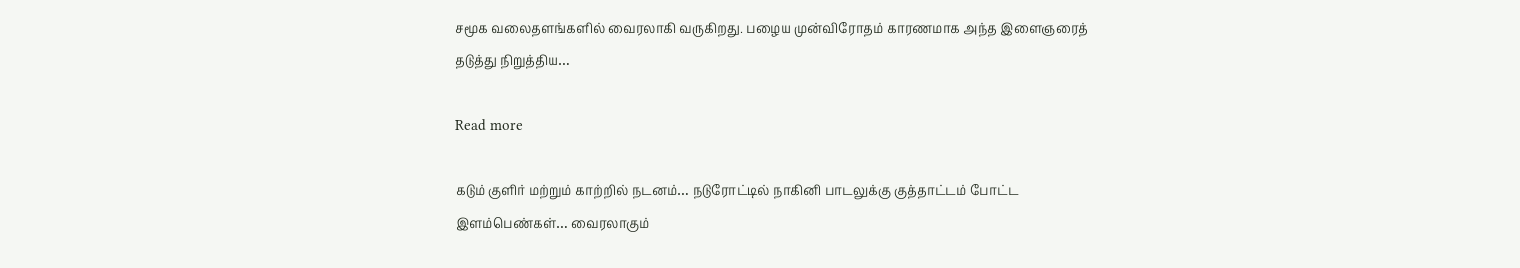சமூக வலைதளங்களில் வைரலாகி வருகிறது. பழைய முன்விரோதம் காரணமாக அந்த இளைஞரைத் தடுத்து நிறுத்திய…

Read more

கடும் குளிர் மற்றும் காற்றில் நடனம்… நடுரோட்டில் நாகினி பாடலுக்கு குத்தாட்டம் போட்ட இளம்பெண்கள்… வைரலாகும்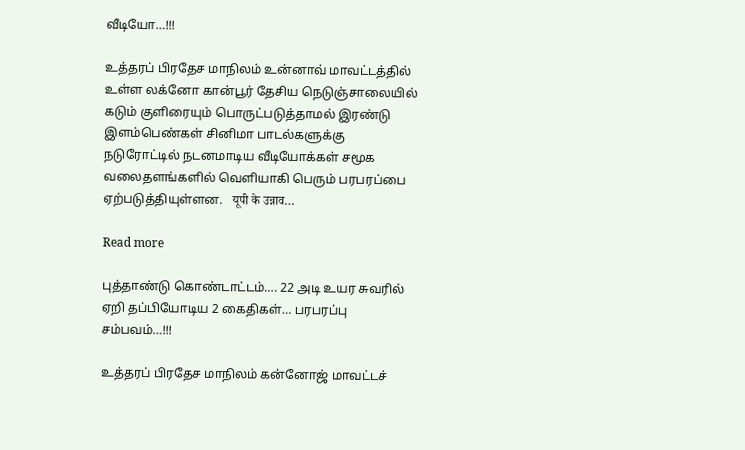வீடியோ…!!!

உத்தரப் பிரதேச மாநிலம் உன்னாவ் மாவட்டத்தில் உள்ள லக்னோ கான்பூர் தேசிய நெடுஞ்சாலையில் கடும் குளிரையும் பொருட்படுத்தாமல் இரண்டு இளம்பெண்கள் சினிமா பாடல்களுக்கு நடுரோட்டில் நடனமாடிய வீடியோக்கள் சமூக வலைதளங்களில் வெளியாகி பெரும் பரபரப்பை ஏற்படுத்தியுள்ளன.   यूपी के उन्नाव…

Read more

புத்தாண்டு கொண்டாட்டம்…. 22 அடி உயர சுவரில் ஏறி தப்பியோடிய 2 கைதிகள்… பரபரப்பு சம்பவம்…!!!

உத்தரப் பிரதேச மாநிலம் கன்னோஜ் மாவட்டச்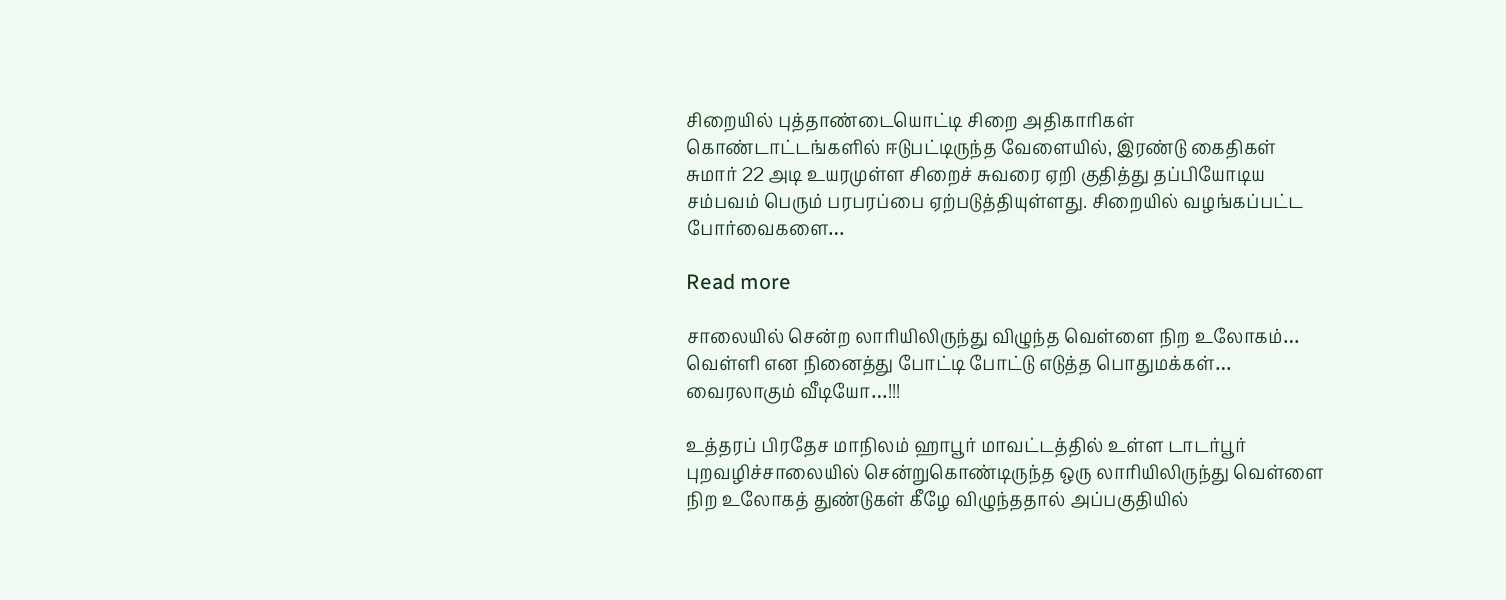சிறையில் புத்தாண்டையொட்டி சிறை அதிகாரிகள் கொண்டாட்டங்களில் ஈடுபட்டிருந்த வேளையில், இரண்டு கைதிகள் சுமார் 22 அடி உயரமுள்ள சிறைச் சுவரை ஏறி குதித்து தப்பியோடிய சம்பவம் பெரும் பரபரப்பை ஏற்படுத்தியுள்ளது. சிறையில் வழங்கப்பட்ட போர்வைகளை…

Read more

சாலையில் சென்ற லாரியிலிருந்து விழுந்த வெள்ளை நிற உலோகம்… வெள்ளி என நினைத்து போட்டி போட்டு எடுத்த பொதுமக்கள்… வைரலாகும் வீடியோ…!!!

உத்தரப் பிரதேச மாநிலம் ஹாபூர் மாவட்டத்தில் உள்ள டாடர்பூர் புறவழிச்சாலையில் சென்றுகொண்டிருந்த ஒரு லாரியிலிருந்து வெள்ளை நிற உலோகத் துண்டுகள் கீழே விழுந்ததால் அப்பகுதியில்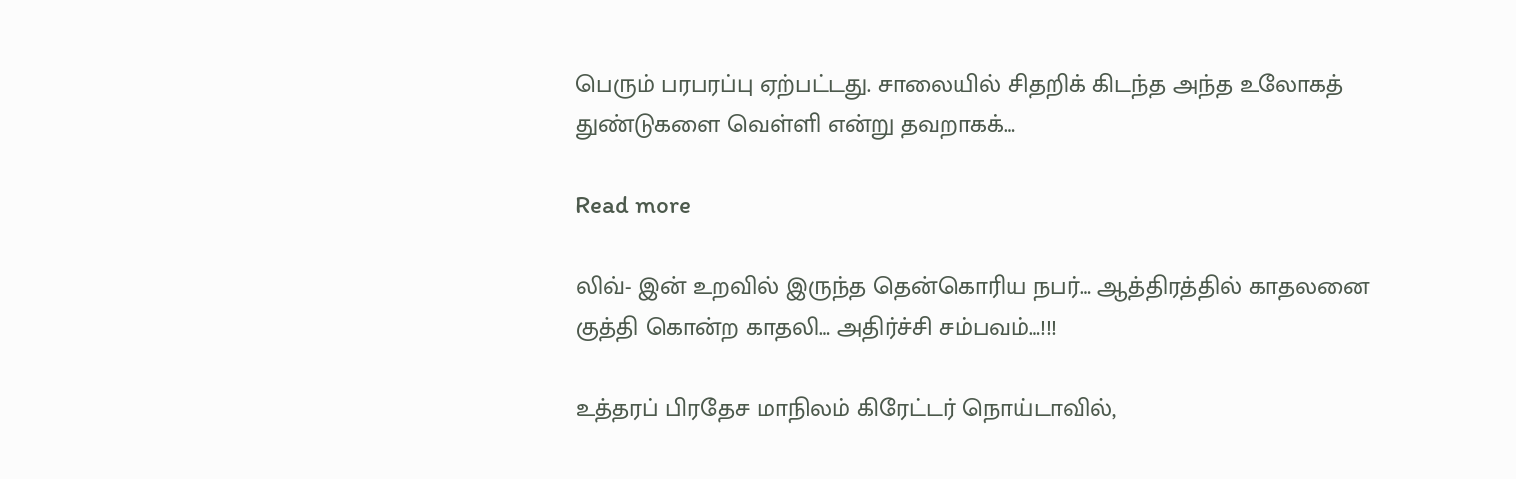பெரும் பரபரப்பு ஏற்பட்டது. சாலையில் சிதறிக் கிடந்த அந்த உலோகத் துண்டுகளை வெள்ளி என்று தவறாகக்…

Read more

லிவ்- இன் உறவில் இருந்த தென்கொரிய நபர்… ஆத்திரத்தில் காதலனை குத்தி கொன்ற காதலி… அதிர்ச்சி சம்பவம்…!!!

உத்தரப் பிரதேச மாநிலம் கிரேட்டர் நொய்டாவில்,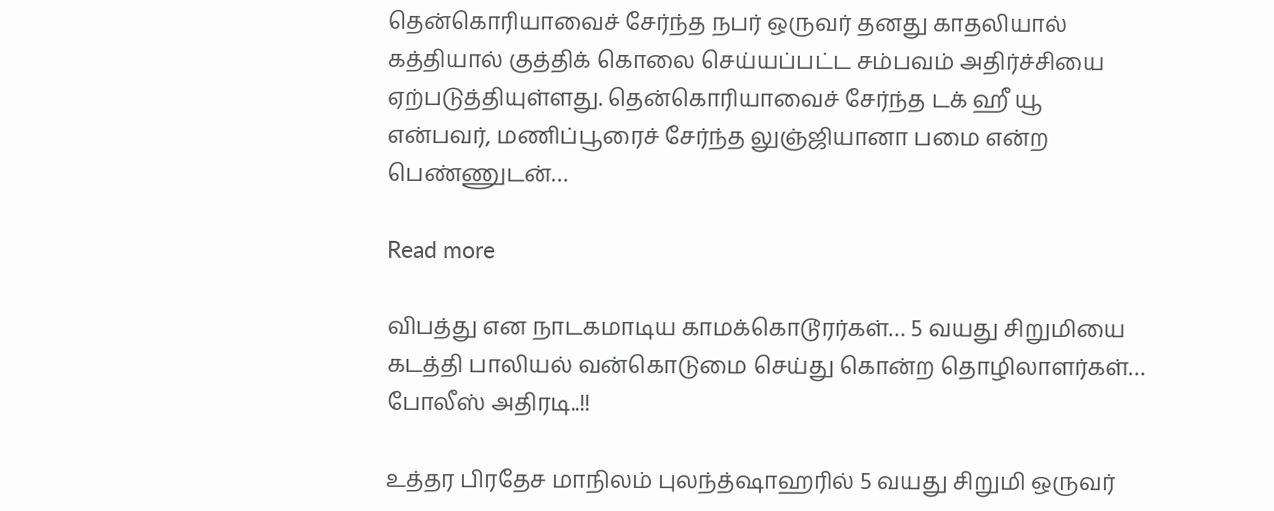தென்கொரியாவைச் சேர்ந்த நபர் ஒருவர் தனது காதலியால் கத்தியால் குத்திக் கொலை செய்யப்பட்ட சம்பவம் அதிர்ச்சியை ஏற்படுத்தியுள்ளது. தென்கொரியாவைச் சேர்ந்த டக் ஹீ யூ என்பவர், மணிப்பூரைச் சேர்ந்த லுஞ்ஜியானா பமை என்ற பெண்ணுடன்…

Read more

விபத்து என நாடகமாடிய காமக்கொடூரர்கள்… 5 வயது சிறுமியை கடத்தி பாலியல் வன்கொடுமை செய்து கொன்ற தொழிலாளர்கள்… போலீஸ் அதிரடி..!!

உத்தர பிரதேச மாநிலம் புலந்த்ஷாஹரில் 5 வயது சிறுமி ஒருவர்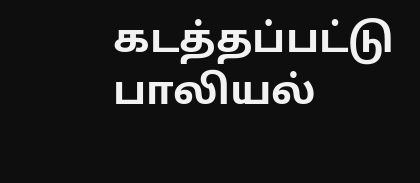கடத்தப்பட்டு பாலியல்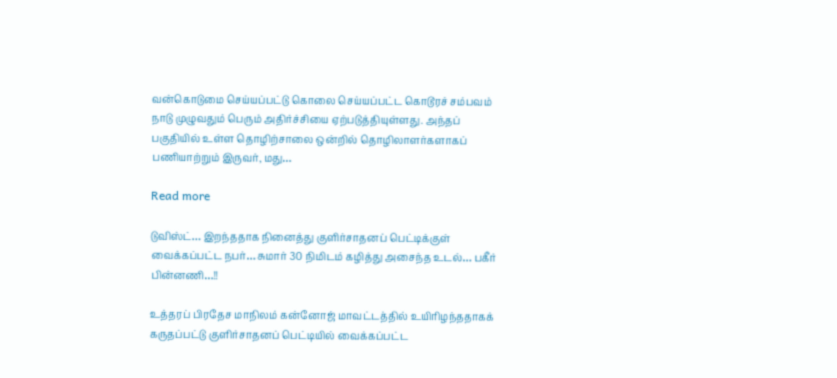வன்கொடுமை செய்யப்பட்டு கொலை செய்யப்பட்ட கொடூரச் சம்பவம் நாடு முழுவதும் பெரும் அதிர்ச்சியை ஏற்படுத்தியுள்ளது. அந்தப் பகுதியில் உள்ள தொழிற்சாலை ஒன்றில் தொழிலாளர்களாகப் பணியாற்றும் இருவர், மது…

Read more

டுவிஸ்ட்… இறந்ததாக நினைத்து குளிர்சாதனப் பெட்டிக்குள் வைக்கப்பட்ட நபர்… சுமார் 30 நிமிடம் கழித்து அசைந்த உடல்… பகீர் பின்னணி…!!

உத்தரப் பிரதேச மாநிலம் கன்னோஜ் மாவட்டத்தில் உயிரிழந்ததாகக் கருதப்பட்டு குளிர்சாதனப் பெட்டியில் வைக்கப்பட்ட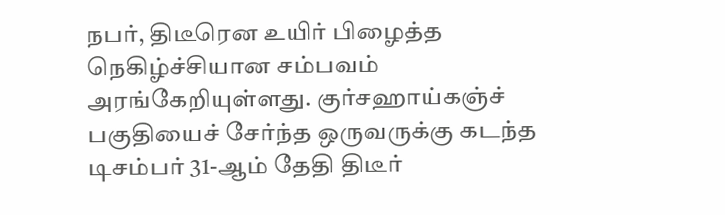நபர், திடீரென உயிர் பிழைத்த நெகிழ்ச்சியான சம்பவம் அரங்கேறியுள்ளது. குர்சஹாய்கஞ்ச் பகுதியைச் சேர்ந்த ஒருவருக்கு கடந்த டிசம்பர் 31-ஆம் தேதி திடீர்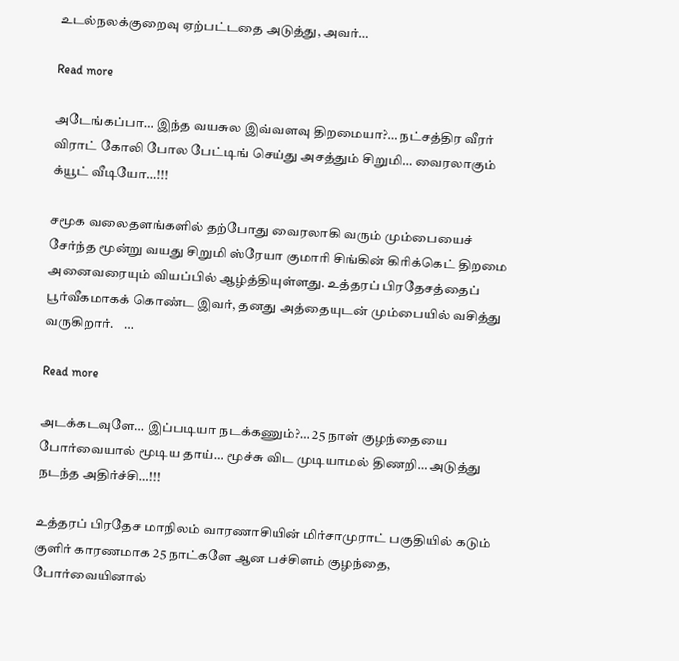உடல்நலக்குறைவு ஏற்பட்டதை அடுத்து, அவர்…

Read more

அடேங்கப்பா… இந்த வயசுல இவ்வளவு திறமையா?… நட்சத்திர வீரர் விராட் கோலி போல பேட்டிங் செய்து அசத்தும் சிறுமி… வைரலாகும் க்யூட் வீடியோ…!!!

சமூக வலைதளங்களில் தற்போது வைரலாகி வரும் மும்பையைச் சேர்ந்த மூன்று வயது சிறுமி ஸ்ரேயா குமாரி சிங்கின் கிரிக்கெட் திறமை அனைவரையும் வியப்பில் ஆழ்த்தியுள்ளது. உத்தரப் பிரதேசத்தைப் பூர்வீகமாகக் கொண்ட இவர், தனது அத்தையுடன் மும்பையில் வசித்து வருகிறார்.    …

Read more

அடக்கடவுளே… இப்படியா நடக்கணும்?… 25 நாள் குழந்தையை போர்வையால் மூடிய தாய்… மூச்சு விட முடியாமல் திணறி… அடுத்து நடந்த அதிர்ச்சி…!!!

உத்தரப் பிரதேச மாநிலம் வாரணாசியின் மிர்சாமுராட் பகுதியில் கடும் குளிர் காரணமாக 25 நாட்களே ஆன பச்சிளம் குழந்தை, போர்வையினால்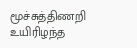மூச்சுத்திணறி உயிரிழந்த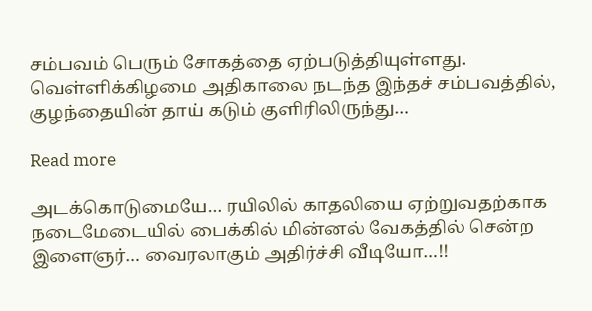சம்பவம் பெரும் சோகத்தை ஏற்படுத்தியுள்ளது. வெள்ளிக்கிழமை அதிகாலை நடந்த இந்தச் சம்பவத்தில், குழந்தையின் தாய் கடும் குளிரிலிருந்து…

Read more

அடக்கொடுமையே… ரயிலில் காதலியை ஏற்றுவதற்காக நடைமேடையில் பைக்கில் மின்னல் வேகத்தில் சென்ற இளைஞர்… வைரலாகும் அதிர்ச்சி வீடியோ…!!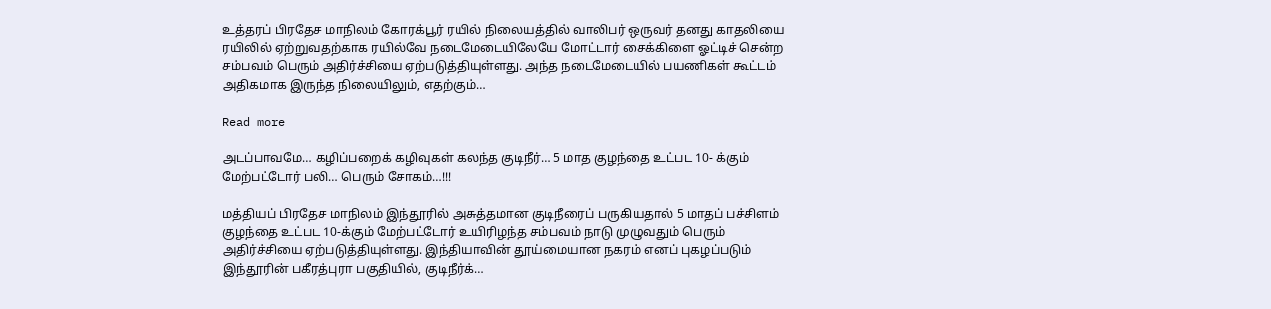உத்தரப் பிரதேச மாநிலம் கோரக்பூர் ரயில் நிலையத்தில் வாலிபர் ஒருவர் தனது காதலியை ரயிலில் ஏற்றுவதற்காக ரயில்வே நடைமேடையிலேயே மோட்டார் சைக்கிளை ஓட்டிச் சென்ற சம்பவம் பெரும் அதிர்ச்சியை ஏற்படுத்தியுள்ளது. அந்த நடைமேடையில் பயணிகள் கூட்டம் அதிகமாக இருந்த நிலையிலும், எதற்கும்…

Read more

அடப்பாவமே… கழிப்பறைக் கழிவுகள் கலந்த குடிநீர்… 5 மாத குழந்தை உட்பட 10- க்கும் மேற்பட்டோர் பலி… பெரும் சோகம்…!!!

மத்தியப் பிரதேச மாநிலம் இந்தூரில் அசுத்தமான குடிநீரைப் பருகியதால் 5 மாதப் பச்சிளம் குழந்தை உட்பட 10-க்கும் மேற்பட்டோர் உயிரிழந்த சம்பவம் நாடு முழுவதும் பெரும் அதிர்ச்சியை ஏற்படுத்தியுள்ளது. இந்தியாவின் தூய்மையான நகரம் எனப் புகழப்படும் இந்தூரின் பகீரத்புரா பகுதியில், குடிநீர்க்…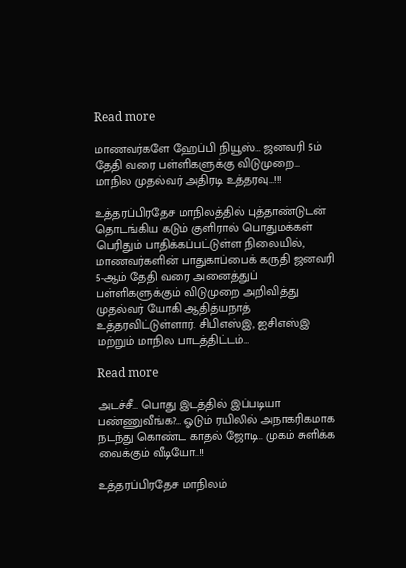Read more

மாணவர்களே ஹேப்பி நியூஸ்… ஜனவரி 5ம் தேதி வரை பள்ளிகளுக்கு விடுமுறை… மாநில முதல்வர் அதிரடி உத்தரவு…!!!

உத்தரப்பிரதேச மாநிலத்தில் புத்தாண்டுடன் தொடங்கிய கடும் குளிரால் பொதுமக்கள் பெரிதும் பாதிக்கப்பட்டுள்ள நிலையில், மாணவர்களின் பாதுகாப்பைக் கருதி ஜனவரி 5-ஆம் தேதி வரை அனைத்துப் பள்ளிகளுக்கும் விடுமுறை அறிவித்து முதல்வர் யோகி ஆதித்யநாத் உத்தரவிட்டுள்ளார். சிபிஎஸ்இ, ஐசிஎஸ்இ மற்றும் மாநில பாடத்திட்டம்…

Read more

அடச்சீ… பொது இடத்தில் இப்படியா பண்ணுவீங்க?… ஓடும் ரயிலில் அநாகரிகமாக நடந்து கொண்ட காதல் ஜோடி.. முகம் சுளிக்க வைக்கும் வீடியோ..!!

உத்தரப்பிரதேச மாநிலம்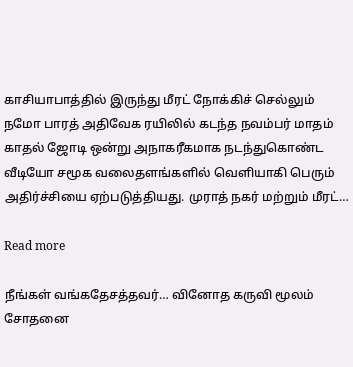காசியாபாத்தில் இருந்து மீரட் நோக்கிச் செல்லும் நமோ பாரத் அதிவேக ரயிலில் கடந்த நவம்பர் மாதம் காதல் ஜோடி ஒன்று அநாகரீகமாக நடந்துகொண்ட வீடியோ சமூக வலைதளங்களில் வெளியாகி பெரும் அதிர்ச்சியை ஏற்படுத்தியது. முராத் நகர் மற்றும் மீரட்…

Read more

நீங்கள் வங்கதேசத்தவர்… வினோத கருவி மூலம் சோதனை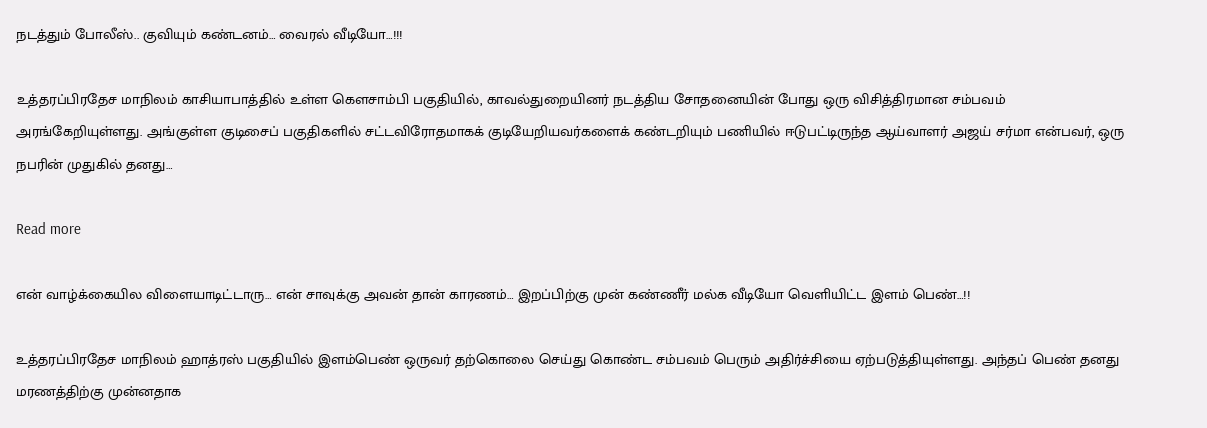நடத்தும் போலீஸ்.. குவியும் கண்டனம்… வைரல் வீடியோ…!!!

உத்தரப்பிரதேச மாநிலம் காசியாபாத்தில் உள்ள கௌசாம்பி பகுதியில், காவல்துறையினர் நடத்திய சோதனையின் போது ஒரு விசித்திரமான சம்பவம் அரங்கேறியுள்ளது. அங்குள்ள குடிசைப் பகுதிகளில் சட்டவிரோதமாகக் குடியேறியவர்களைக் கண்டறியும் பணியில் ஈடுபட்டிருந்த ஆய்வாளர் அஜய் சர்மா என்பவர், ஒரு நபரின் முதுகில் தனது…

Read more

என் வாழ்க்கையில விளையாடிட்டாரு… என் சாவுக்கு அவன் தான் காரணம்… இறப்பிற்கு முன் கண்ணீர் மல்க வீடியோ வெளியிட்ட இளம் பெண்…!!

உத்தரப்பிரதேச மாநிலம் ஹாத்ரஸ் பகுதியில் இளம்பெண் ஒருவர் தற்கொலை செய்து கொண்ட சம்பவம் பெரும் அதிர்ச்சியை ஏற்படுத்தியுள்ளது. அந்தப் பெண் தனது மரணத்திற்கு முன்னதாக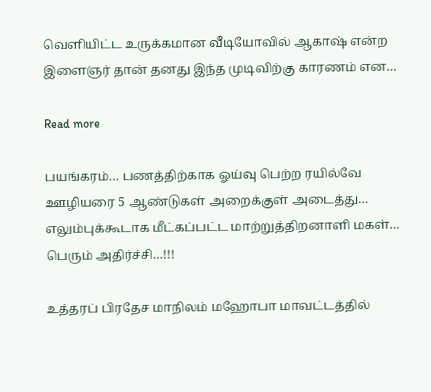வெளியிட்ட உருக்கமான வீடியோவில் ஆகாஷ் என்ற இளைஞர் தான் தனது இந்த முடிவிற்கு காரணம் என…

Read more

பயங்கரம்… பணத்திற்காக ஓய்வு பெற்ற ரயில்வே ஊழியரை 5 ஆண்டுகள் அறைக்குள் அடைத்து… எலும்புக்கூடாக மீட்கப்பட்ட மாற்றுத்திறனாளி மகள்… பெரும் அதிர்ச்சி…!!!

உத்தரப் பிரதேச மாநிலம் மஹோபா மாவட்டத்தில்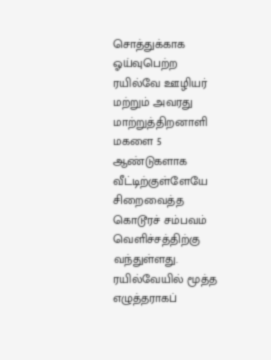சொத்துக்காக ஓய்வுபெற்ற ரயில்வே ஊழியர் மற்றும் அவரது மாற்றுத்திறனாளி மகளை 5 ஆண்டுகளாக வீட்டிற்குள்ளேயே சிறைவைத்த கொடூரச் சம்பவம் வெளிச்சத்திற்கு வந்துள்ளது. ரயில்வேயில் மூத்த எழுத்தராகப்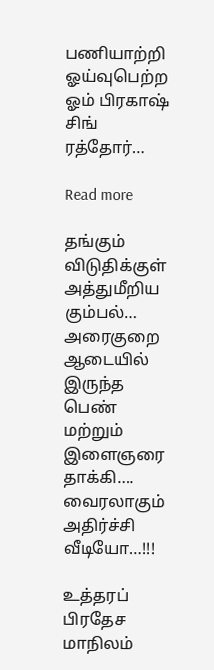பணியாற்றி ஓய்வுபெற்ற ஓம் பிரகாஷ் சிங் ரத்தோர்…

Read more

தங்கும் விடுதிக்குள் அத்துமீறிய கும்பல்… அரைகுறை ஆடையில் இருந்த பெண் மற்றும் இளைஞரை தாக்கி…. வைரலாகும் அதிர்ச்சி வீடியோ…!!!

உத்தரப் பிரதேச மாநிலம்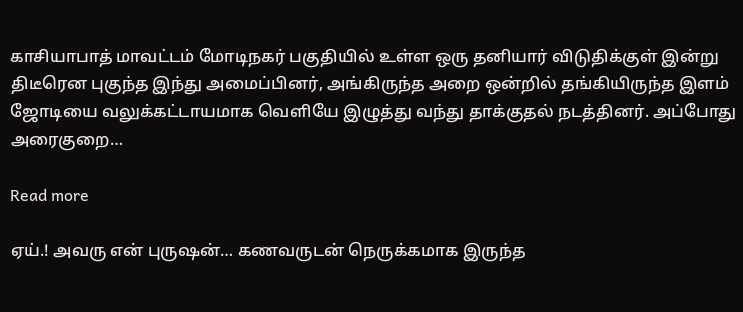காசியாபாத் மாவட்டம் மோடிநகர் பகுதியில் உள்ள ஒரு தனியார் விடுதிக்குள் இன்று திடீரென புகுந்த இந்து அமைப்பினர், அங்கிருந்த அறை ஒன்றில் தங்கியிருந்த இளம் ஜோடியை வலுக்கட்டாயமாக வெளியே இழுத்து வந்து தாக்குதல் நடத்தினர். அப்போது அரைகுறை…

Read more

ஏய்.! அவரு என் புருஷன்… கணவருடன் நெருக்கமாக இருந்த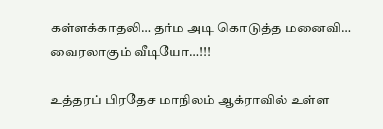கள்ளக்காதலி… தர்ம அடி கொடுத்த மனைவி… வைரலாகும் வீடியோ…!!!

உத்தரப் பிரதேச மாநிலம் ஆக்ராவில் உள்ள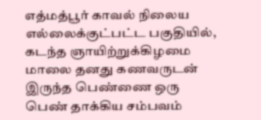எத்மத்பூர் காவல் நிலைய எல்லைக்குட்பட்ட பகுதியில், கடந்த ஞாயிற்றுக்கிழமை மாலை தனது கணவருடன் இருந்த பெண்ணை ஒரு பெண் தாக்கிய சம்பவம்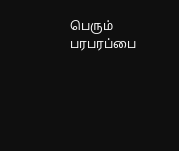பெரும் பரபரப்பை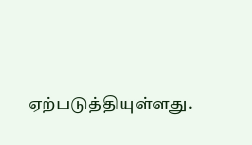ஏற்படுத்தியுள்ளது.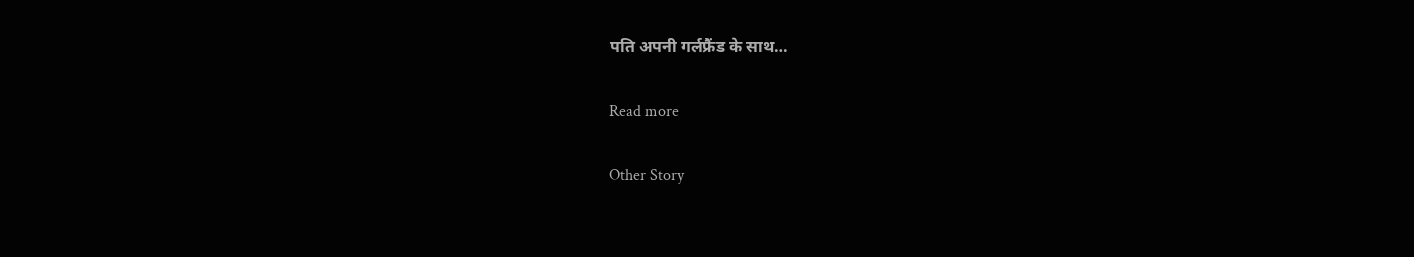पति अपनी गर्लफ्रैंड के साथ…

Read more

Other Story